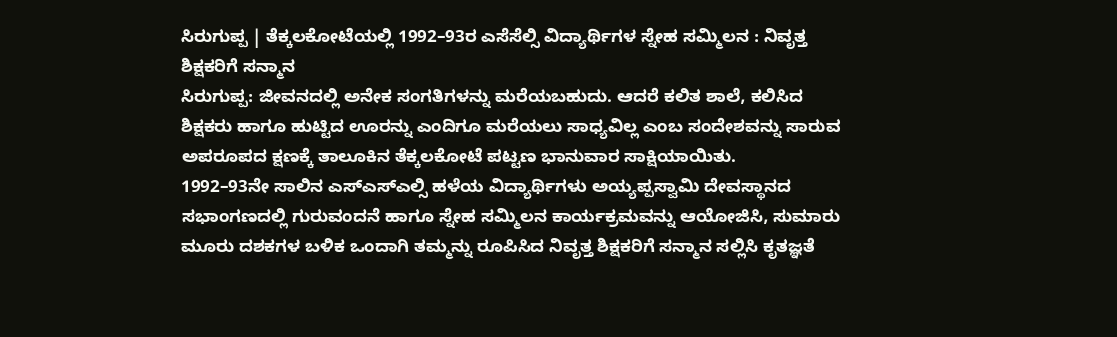ಸಿರುಗುಪ್ಪ | ತೆಕ್ಕಲಕೋಟೆಯಲ್ಲಿ 1992–93ರ ಎಸೆಸೆಲ್ಸಿ ವಿದ್ಯಾರ್ಥಿಗಳ ಸ್ನೇಹ ಸಮ್ಮಿಲನ : ನಿವೃತ್ತ ಶಿಕ್ಷಕರಿಗೆ ಸನ್ಮಾನ
ಸಿರುಗುಪ್ಪ: ಜೀವನದಲ್ಲಿ ಅನೇಕ ಸಂಗತಿಗಳನ್ನು ಮರೆಯಬಹುದು. ಆದರೆ ಕಲಿತ ಶಾಲೆ, ಕಲಿಸಿದ ಶಿಕ್ಷಕರು ಹಾಗೂ ಹುಟ್ಟಿದ ಊರನ್ನು ಎಂದಿಗೂ ಮರೆಯಲು ಸಾಧ್ಯವಿಲ್ಲ ಎಂಬ ಸಂದೇಶವನ್ನು ಸಾರುವ ಅಪರೂಪದ ಕ್ಷಣಕ್ಕೆ ತಾಲೂಕಿನ ತೆಕ್ಕಲಕೋಟೆ ಪಟ್ಟಣ ಭಾನುವಾರ ಸಾಕ್ಷಿಯಾಯಿತು.
1992–93ನೇ ಸಾಲಿನ ಎಸ್ಎಸ್ಎಲ್ಸಿ ಹಳೆಯ ವಿದ್ಯಾರ್ಥಿಗಳು ಅಯ್ಯಪ್ಪಸ್ವಾಮಿ ದೇವಸ್ಥಾನದ ಸಭಾಂಗಣದಲ್ಲಿ ಗುರುವಂದನೆ ಹಾಗೂ ಸ್ನೇಹ ಸಮ್ಮಿಲನ ಕಾರ್ಯಕ್ರಮವನ್ನು ಆಯೋಜಿಸಿ, ಸುಮಾರು ಮೂರು ದಶಕಗಳ ಬಳಿಕ ಒಂದಾಗಿ ತಮ್ಮನ್ನು ರೂಪಿಸಿದ ನಿವೃತ್ತ ಶಿಕ್ಷಕರಿಗೆ ಸನ್ಮಾನ ಸಲ್ಲಿಸಿ ಕೃತಜ್ಞತೆ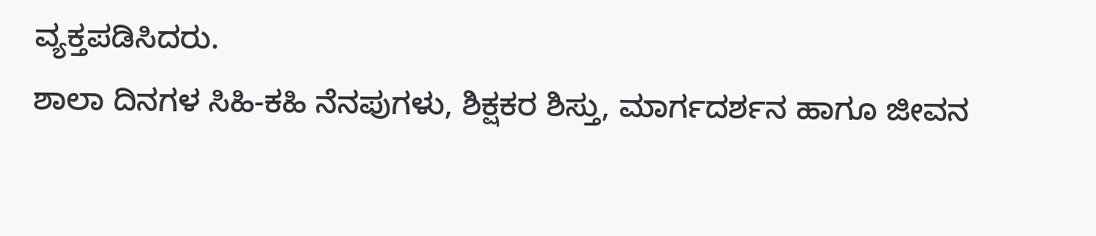ವ್ಯಕ್ತಪಡಿಸಿದರು.
ಶಾಲಾ ದಿನಗಳ ಸಿಹಿ-ಕಹಿ ನೆನಪುಗಳು, ಶಿಕ್ಷಕರ ಶಿಸ್ತು, ಮಾರ್ಗದರ್ಶನ ಹಾಗೂ ಜೀವನ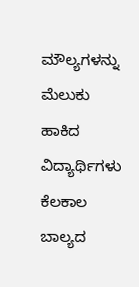ಮೌಲ್ಯಗಳನ್ನು ಮೆಲುಕು ಹಾಕಿದ ವಿದ್ಯಾರ್ಥಿಗಳು ಕೆಲಕಾಲ ಬಾಲ್ಯದ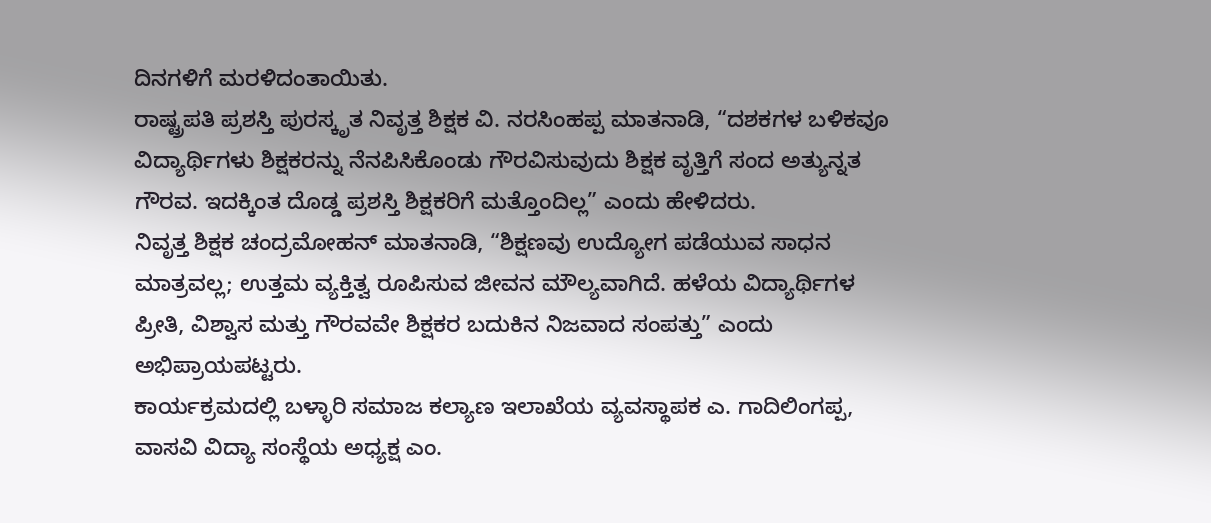ದಿನಗಳಿಗೆ ಮರಳಿದಂತಾಯಿತು.
ರಾಷ್ಟ್ರಪತಿ ಪ್ರಶಸ್ತಿ ಪುರಸ್ಕೃತ ನಿವೃತ್ತ ಶಿಕ್ಷಕ ವಿ. ನರಸಿಂಹಪ್ಪ ಮಾತನಾಡಿ, “ದಶಕಗಳ ಬಳಿಕವೂ ವಿದ್ಯಾರ್ಥಿಗಳು ಶಿಕ್ಷಕರನ್ನು ನೆನಪಿಸಿಕೊಂಡು ಗೌರವಿಸುವುದು ಶಿಕ್ಷಕ ವೃತ್ತಿಗೆ ಸಂದ ಅತ್ಯುನ್ನತ ಗೌರವ. ಇದಕ್ಕಿಂತ ದೊಡ್ಡ ಪ್ರಶಸ್ತಿ ಶಿಕ್ಷಕರಿಗೆ ಮತ್ತೊಂದಿಲ್ಲ” ಎಂದು ಹೇಳಿದರು.
ನಿವೃತ್ತ ಶಿಕ್ಷಕ ಚಂದ್ರಮೋಹನ್ ಮಾತನಾಡಿ, “ಶಿಕ್ಷಣವು ಉದ್ಯೋಗ ಪಡೆಯುವ ಸಾಧನ ಮಾತ್ರವಲ್ಲ; ಉತ್ತಮ ವ್ಯಕ್ತಿತ್ವ ರೂಪಿಸುವ ಜೀವನ ಮೌಲ್ಯವಾಗಿದೆ. ಹಳೆಯ ವಿದ್ಯಾರ್ಥಿಗಳ ಪ್ರೀತಿ, ವಿಶ್ವಾಸ ಮತ್ತು ಗೌರವವೇ ಶಿಕ್ಷಕರ ಬದುಕಿನ ನಿಜವಾದ ಸಂಪತ್ತು” ಎಂದು ಅಭಿಪ್ರಾಯಪಟ್ಟರು.
ಕಾರ್ಯಕ್ರಮದಲ್ಲಿ ಬಳ್ಳಾರಿ ಸಮಾಜ ಕಲ್ಯಾಣ ಇಲಾಖೆಯ ವ್ಯವಸ್ಥಾಪಕ ಎ. ಗಾದಿಲಿಂಗಪ್ಪ, ವಾಸವಿ ವಿದ್ಯಾ ಸಂಸ್ಥೆಯ ಅಧ್ಯಕ್ಷ ಎಂ.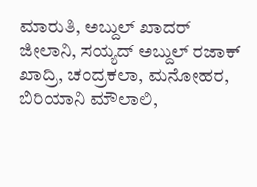ಮಾರುತಿ, ಅಬ್ದುಲ್ ಖಾದರ್ ಜೀಲಾನಿ, ಸಯ್ಯದ್ ಅಬ್ದುಲ್ ರಜಾಕ್ ಖಾದ್ರಿ, ಚಂದ್ರಕಲಾ, ಮನೋಹರ, ಬಿರಿಯಾನಿ ಮೌಲಾಲಿ,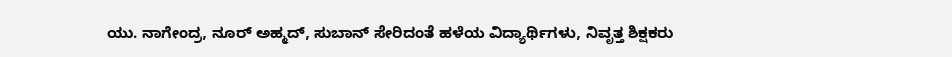ಯು. ನಾಗೇಂದ್ರ, ನೂರ್ ಅಹ್ಮದ್, ಸುಬಾನ್ ಸೇರಿದಂತೆ ಹಳೆಯ ವಿದ್ಯಾರ್ಥಿಗಳು, ನಿವೃತ್ತ ಶಿಕ್ಷಕರು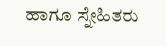ಹಾಗೂ ಸ್ನೇಹಿತರು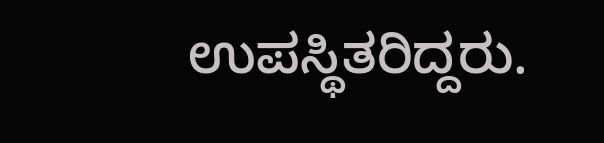ಉಪಸ್ಥಿತರಿದ್ದರು.